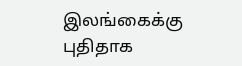இலங்கைக்கு புதிதாக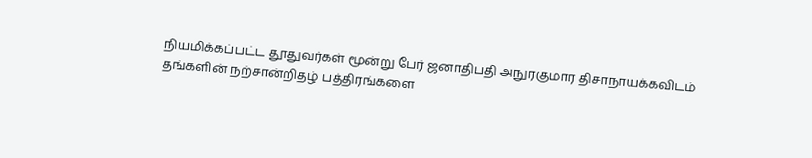நியமிக்கப்பட்ட தூதுவர்கள் மூன்று பேர் ஜனாதிபதி அநுரகுமார திசாநாயக்கவிடம் தங்களின் நற்சான்றிதழ் பத்திரங்களை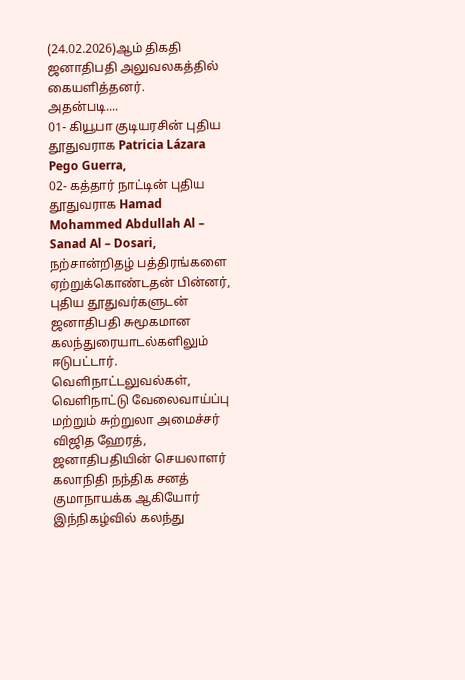(24.02.2026)ஆம் திகதி ஜனாதிபதி அலுவலகத்தில் கையளித்தனர்.
அதன்படி....
01- கியூபா குடியரசின் புதிய தூதுவராக Patricia Lázara Pego Guerra,
02- கத்தார் நாட்டின் புதிய தூதுவராக Hamad Mohammed Abdullah Al – Sanad Al – Dosari,
நற்சான்றிதழ் பத்திரங்களை ஏற்றுக்கொண்டதன் பின்னர், புதிய தூதுவர்களுடன் ஜனாதிபதி சுமூகமான கலந்துரையாடல்களிலும் ஈடுபட்டார்.
வெளிநாட்டலுவல்கள், வெளிநாட்டு வேலைவாய்ப்பு மற்றும் சுற்றுலா அமைச்சர் விஜித ஹேரத், ஜனாதிபதியின் செயலாளர் கலாநிதி நந்திக சனத் குமாநாயக்க ஆகியோர் இந்நிகழ்வில் கலந்து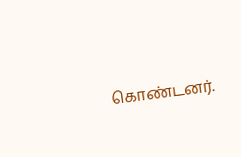கொண்டனர்.